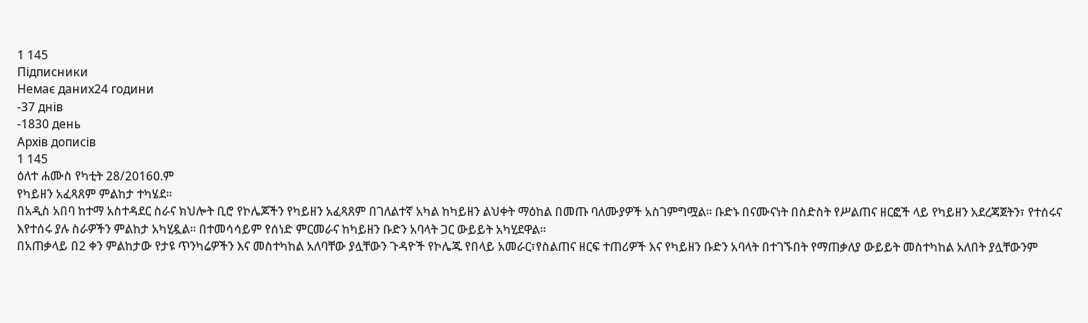1 145
Підписники
Немає даних24 години
-37 днів
-1830 день
Архів дописів
1 145
ዕለተ ሐሙስ የካቲት 28/2016ዐ.ም
የካይዘን አፈጻጸም ምልከታ ተካሄደ፡፡
በአዲስ አበባ ከተማ አስተዳደር ስራና ክህሎት ቢሮ የኮሌጆችን የካይዘን አፈጻጸም በገለልተኛ አካል ከካይዘን ልህቀት ማዕከል በመጡ ባለሙያዎች አስገምግሟል፡፡ ቡድኑ በናሙናነት በስድስት የሥልጠና ዘርፎች ላይ የካይዘን አደረጃጀትን፣ የተሰሩና እየተሰሩ ያሉ ስራዎችን ምልከታ አካሂዷል፡፡ በተመሳሳይም የሰነድ ምርመራና ከካይዘን ቡድን አባላት ጋር ውይይት አካሂደዋል፡፡
በአጠቃላይ በ2 ቀን ምልከታው የታዩ ጥንካሬዎችን እና መስተካከል አለባቸው ያሏቸውን ጉዳዮች የኮሌጁ የበላይ አመራር፣የስልጠና ዘርፍ ተጠሪዎች እና የካይዘን ቡድን አባላት በተገኙበት የማጠቃለያ ውይይት መስተካከል አለበት ያሏቸውንም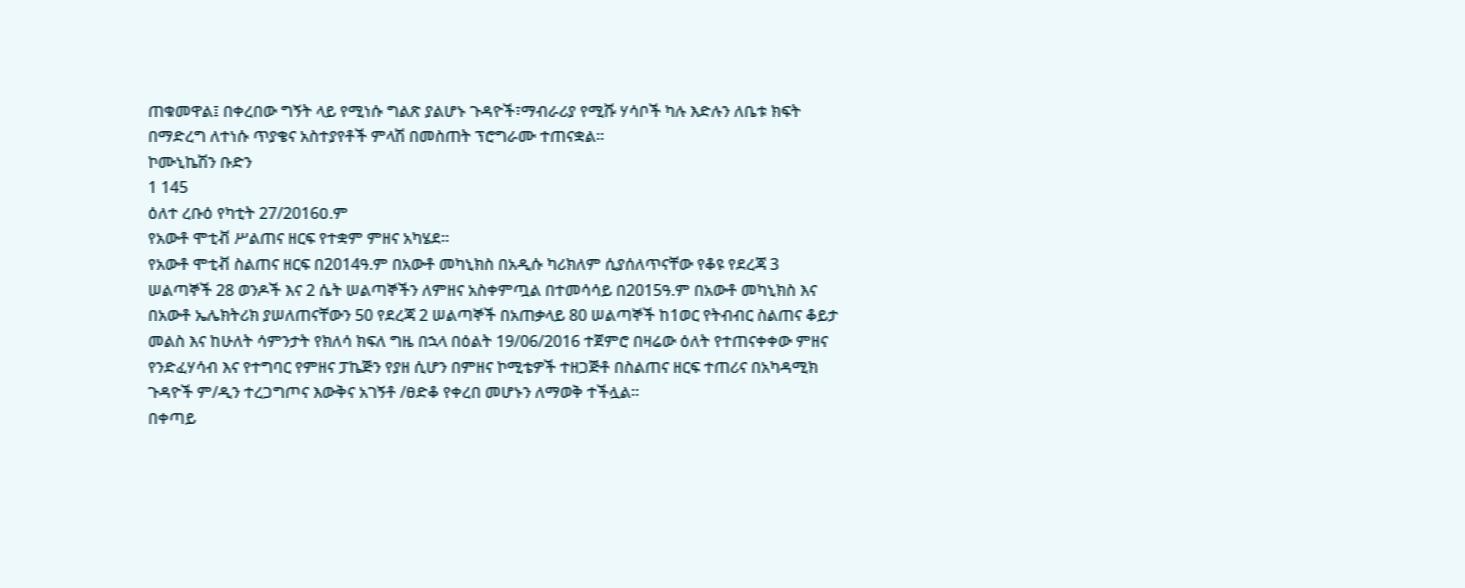ጠቁመዋል፤ በቀረበው ግኝት ላይ የሚነሱ ግልጽ ያልሆኑ ጉዳዮች፣ማብራሪያ የሚሹ ሃሳቦች ካሉ እድሉን ለቤቱ ክፍት በማድረግ ለተነሱ ጥያቄና አስተያየቶች ምላሽ በመስጠት ፕሮግራሙ ተጠናቋል፡፡
ኮሙኒኬሽን ቡድን
1 145
ዕለተ ረቡዕ የካቲት 27/2016ዐ.ም
የአውቶ ሞቲቭ ሥልጠና ዘርፍ የተቋም ምዘና አካሄደ፡፡
የአውቶ ሞቲቭ ስልጠና ዘርፍ በ2014ዓ.ም በአውቶ መካኒክስ በአዲሱ ካሪክለም ሲያሰለጥናቸው የቆዩ የደረጃ 3 ሠልጣኞች 28 ወንዶች እና 2 ሴት ሠልጣኞችን ለምዘና አስቀምጧል በተመሳሳይ በ2015ዓ.ም በአውቶ መካኒክስ እና በአውቶ ኤሌክትሪክ ያሠለጠናቸውን 50 የደረጃ 2 ሠልጣኞች በአጠቃላይ 80 ሠልጣኞች ከ1ወር የትብብር ስልጠና ቆይታ መልስ እና ከሁለት ሳምንታት የክለሳ ክፍለ ግዜ በኋላ በዕልት 19/06/2016 ተጀምሮ በዛሬው ዕለት የተጠናቀቀው ምዘና የንድፈሃሳብ እና የተግባር የምዘና ፓኬጅን የያዘ ሲሆን በምዘና ኮሚቴዎች ተዘጋጅቶ በስልጠና ዘርፍ ተጠሪና በአካዳሚክ ጉዳዮች ም/ዲን ተረጋግጦና እውቅና አገኝቶ /ፀድቆ የቀረበ መሆኑን ለማወቅ ተችሏል፡፡
በቀጣይ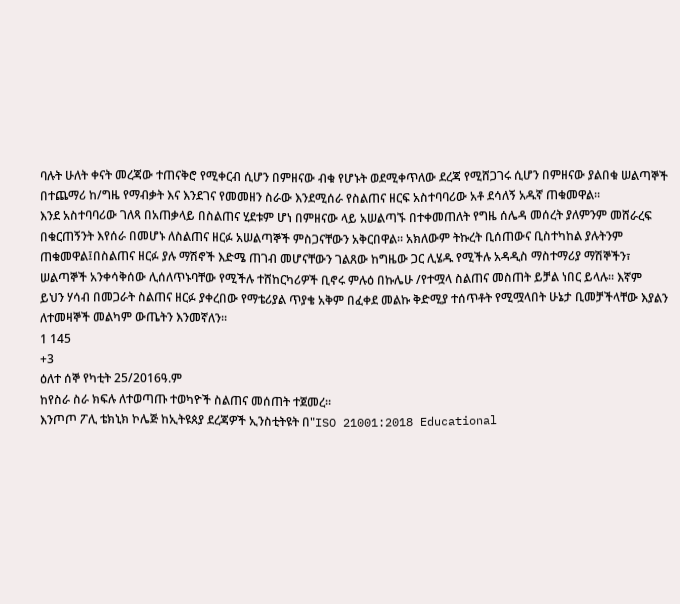ባሉት ሁለት ቀናት መረጃው ተጠናቅሮ የሚቀርብ ሲሆን በምዘናው ብቁ የሆኑት ወደሚቀጥለው ደረጃ የሚሸጋገሩ ሲሆን በምዘናው ያልበቁ ሠልጣኞች በተጨማሪ ከ/ግዜ የማብቃት እና እንደገና የመመዘን ስራው እንደሚሰራ የስልጠና ዘርፍ አስተባባሪው አቶ ደሳለኝ አዱኛ ጠቁመዋል፡፡
እንደ አስተባባሪው ገለጻ በአጠቃላይ በስልጠና ሂደቱም ሆነ በምዘናው ላይ አሠልጣኙ በተቀመጠለት የግዜ ሰሌዳ መሰረት ያለምንም መሸራረፍ በቁርጠኝንት እየሰራ በመሆኑ ለስልጠና ዘርፉ አሠልጣኞች ምስጋናቸውን አቅርበዋል፡፡ አክለውም ትኩረት ቢሰጠውና ቢስተካከል ያሉትንም ጠቁመዋል፤በስልጠና ዘርፉ ያሉ ማሽኖች እድሜ ጠገብ መሆናቸውን ገልጸው ከግዜው ጋር ሊሄዱ የሚችሉ አዳዲስ ማስተማሪያ ማሽኞችን፣ ሠልጣኞች አንቀሳቅሰው ሊሰለጥኑባቸው የሚችሉ ተሸከርካሪዎች ቢኖሩ ምሉዕ በኩሌሁ /የተሟላ ስልጠና መስጠት ይቻል ነበር ይላሉ፡፡ እኛም ይህን ሃሳብ በመጋራት ስልጠና ዘርፉ ያቀረበው የማቴሪያል ጥያቄ አቅም በፈቀደ መልኩ ቅድሚያ ተሰጥቶት የሚሟላበት ሁኔታ ቢመቻችላቸው እያልን ለተመዛኞች መልካም ውጤትን እንመኛለን፡፡
1 145
+3
ዕለተ ሰኞ የካቲት 25/2016ዓ.ም
ከየስራ ስራ ክፍሉ ለተወጣጡ ተወካዮች ስልጠና መሰጠት ተጀመረ።
እንጦጦ ፖሊ ቴክኒክ ኮሌጅ ከኢትዩጰያ ደረጃዎች ኢንስቲትዩት በ"ISO 21001:2018 Educational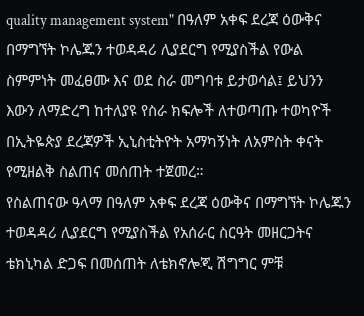quality management system" በዓለም አቀፍ ደረጃ ዕውቅና በማግኘት ኮሌጁን ተወዳዳሪ ሊያደርግ የሚያስችል የውል ስምምነት መፈፀሙ እና ወደ ስራ መግባቱ ይታወሳል፤ ይህንን እውን ለማድረግ ከተለያዩ የስራ ክፍሎች ለተወጣጡ ተወካዮች በኢትዬጵያ ደረጃዎች ኢኒስቲትዮት አማካኝነት ለአምስት ቀናት የሚዘልቅ ስልጠና መሰጠት ተጀመረ።
የስልጠናው ዓላማ በዓለም አቀፍ ደረጃ ዕውቅና በማግኘት ኮሌጁን ተወዳዳሪ ሊያደርግ የሚያስችል የአሰራር ስርዓት መዘርጋትና ቴክኒካል ድጋፍ በመሰጠት ለቴክኖሎጂ ሽግግር ምቹ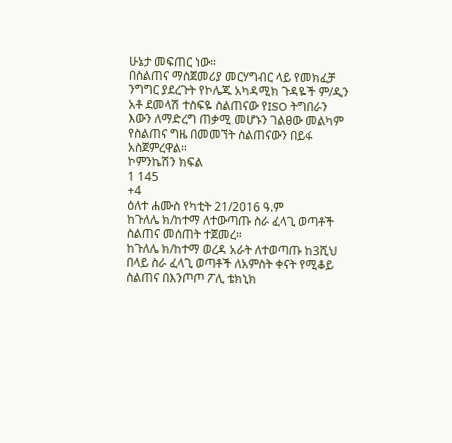ሁኔታ መፍጠር ነው።
በስልጠና ማስጀመሪያ መርሃግብር ላይ የመክፈቻ ንግግር ያደረጉት የኮሌጁ አካዳሚክ ጉዳዬች ም/ዲን አቶ ደመላሽ ተስፍዬ ስልጠናው የISO ትግበራን እውን ለማድረግ ጠቃሚ መሆኑን ገልፀው መልካም የስልጠና ግዜ በመመኘት ስልጠናውን በይፋ አስጀምረዋል።
ኮምንኬሽን ክፍል
1 145
+4
ዕለተ ሐሙስ የካቲት 21/2016 ዓ.ም
ከጉለሌ ክ/ከተማ ለተውጣጡ ስራ ፈላጊ ወጣቶች ስልጠና መሰጠት ተጀመረ።
ከጉለሌ ክ/ከተማ ወረዳ አራት ለተወጣጡ ከ3ሺህ በላይ ስራ ፈላጊ ወጣቶች ለአምስት ቀናት የሚቆይ ስልጠና በእንጦጦ ፖሊ ቴክኒክ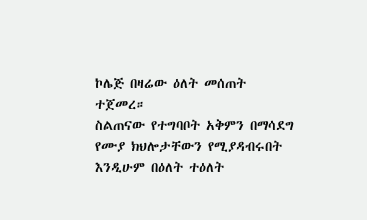ኮሌጅ በዛሬው ዕለት መሰጠት ተጀመረ።
ስልጠናው የተግባቦት አቅምን በማሳደግ የሙያ ክህሎታቸውን የሚያዳብሩበት እንዲሁም በዕለት ተዕለት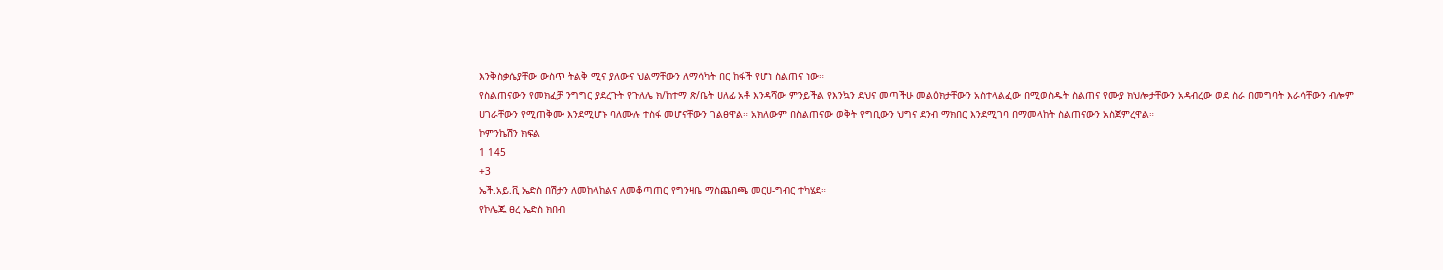እንቅስቃሴያቸው ውስጥ ትልቅ ሚና ያለውና ህልማቸውን ለማሳካት በር ከፋች የሆነ ስልጠና ነው።
የስልጠናውን የመክፈቻ ንግግር ያደረጉት የጉለሌ ክ/ከተማ ጽ/ቤት ሀለፊ አቶ እንዳሻው ምንይችል የእንኳን ደህና መጣችሁ መልዕክታቸውን አስተላልፈው በሚወስዱት ስልጠና የሙያ ክህሎታቸውን አዳብረው ወደ ስራ በመግባት እራሳቸውን ብሎም ሀገራቸውን የሚጠቅሙ እንደሚሆኑ ባለሙሉ ተስፋ መሆናቸውን ገልፀዋል። አክለውም በስልጠናው ወቅት የግቢውን ህግና ደንብ ማክበር እንደሚገባ በማመላከት ስልጠናውን አስጀምረዋል።
ኮምንኬሽን ክፍል
1 145
+3
ኤች.አይ.ቪ ኤድስ በሽታን ለመከላከልና ለመቆጣጠር የግንዛቤ ማስጨበጫ መርሀ-ግብር ተካሄደ።
የኮሌጁ ፀረ ኤድስ ክበብ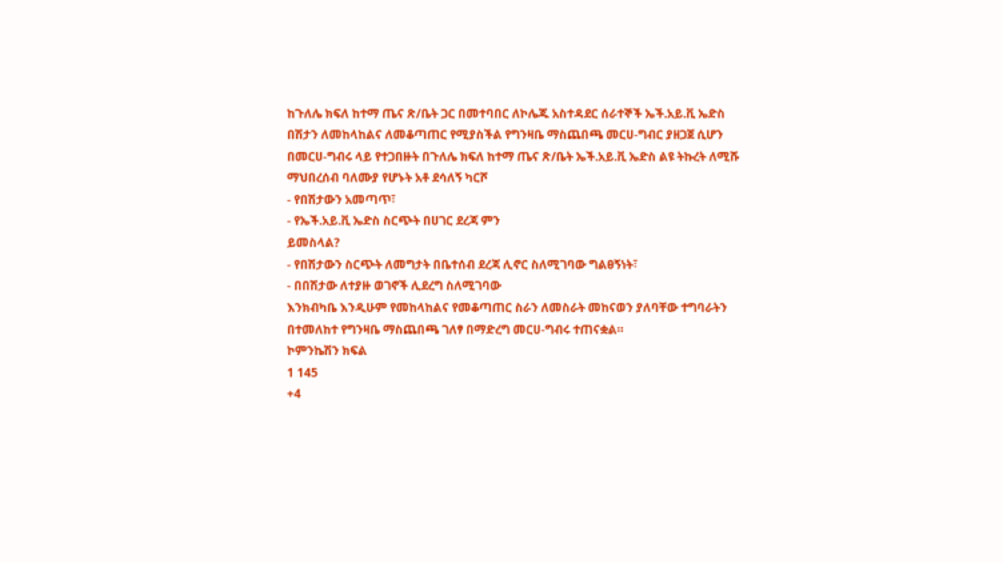ከጉለሌ ክፍለ ከተማ ጤና ጽ/ቤት ጋር በመተባበር ለኮሌጁ አስተዳደር ሰራተኞች ኤች.አይ.ቪ ኤድስ በሽታን ለመከላከልና ለመቆጣጠር የሚያስችል የግንዛቤ ማስጨበጫ መርሀ-ግብር ያዘጋጀ ሲሆን በመርሀ-ግብሩ ላይ የተጋበዙት በጉለሌ ክፍለ ከተማ ጤና ጽ/ቤት ኤች.አይ.ቪ ኤድስ ልዩ ትኩረት ለሚሹ ማህበረሰብ ባለሙያ የሆኑት አቶ ደሳለኝ ካርሾ
- የበሽታውን አመጣጥ፣
- የኤች.አይ.ቪ ኤድስ ስርጭት በሀገር ደረጃ ምን
ይመስላል?
- የበሽታውን ስርጭት ለመግታት በቤተሰብ ደረጃ ሊኖር ስለሚገባው ግልፀኝነት፣
- በበሽታው ለተያዙ ወገኖች ሊደረግ ስለሚገባው
እንክብካቤ እንዲሁም የመከላከልና የመቆጣጠር ስራን ለመስራት መከናወን ያለባቸው ተግባራትን በተመለከተ የግንዛቤ ማስጨበጫ ገለፃ በማድረግ መርሀ-ግብሩ ተጠናቋል።
ኮምንኬሽን ክፍል
1 145
+4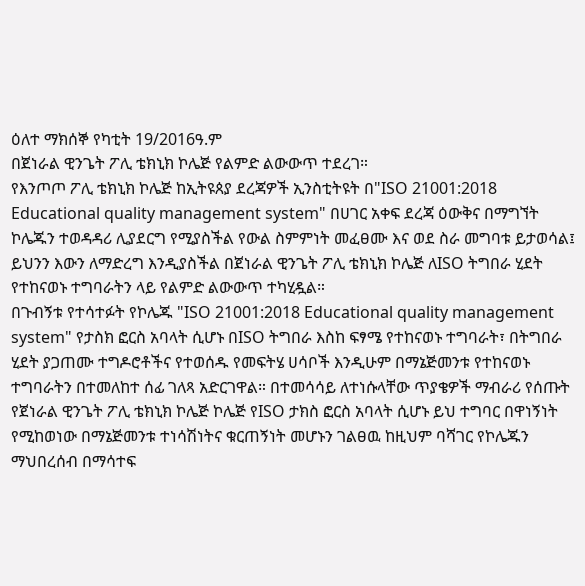ዕለተ ማክሰኞ የካቲት 19/2016ዓ.ም
በጀነራል ዊንጌት ፖሊ ቴክኒክ ኮሌጅ የልምድ ልውውጥ ተደረገ።
የእንጦጦ ፖሊ ቴክኒክ ኮሌጅ ከኢትዩጰያ ደረጃዎች ኢንስቲትዩት በ"ISO 21001:2018 Educational quality management system" በሀገር አቀፍ ደረጃ ዕውቅና በማግኘት ኮሌጁን ተወዳዳሪ ሊያደርግ የሚያስችል የውል ስምምነት መፈፀሙ እና ወደ ስራ መግባቱ ይታወሳል፤ ይህንን እውን ለማድረግ እንዲያስችል በጀነራል ዊንጌት ፖሊ ቴክኒክ ኮሌጅ ለISO ትግበራ ሂደት የተከናወኑ ተግባራትን ላይ የልምድ ልውውጥ ተካሂዷል።
በጉብኝቱ የተሳተፉት የኮሌጁ "ISO 21001:2018 Educational quality management system" የታስክ ፎርስ አባላት ሲሆኑ በISO ትግበራ እስከ ፍፃሜ የተከናወኑ ተግባራት፣ በትግበራ ሂደት ያጋጠሙ ተግዶሮቶችና የተወሰዱ የመፍትሄ ሀሳቦች እንዲሁም በማኔጅመንቱ የተከናወኑ ተግባራትን በተመለከተ ሰፊ ገለጻ አድርገዋል። በተመሳሳይ ለተነሱላቸው ጥያቄዎች ማብራሪ የሰጡት የጀነራል ዊንጌት ፖሊ ቴክኒክ ኮሌጅ ኮሌጅ የISO ታክስ ፎርስ አባላት ሲሆኑ ይህ ተግባር በዋነኝነት የሚከወነው በማኔጅመንቱ ተነሳሽነትና ቁርጠኝነት መሆኑን ገልፀዉ ከዚህም ባሻገር የኮሌጁን ማህበረሰብ በማሳተፍ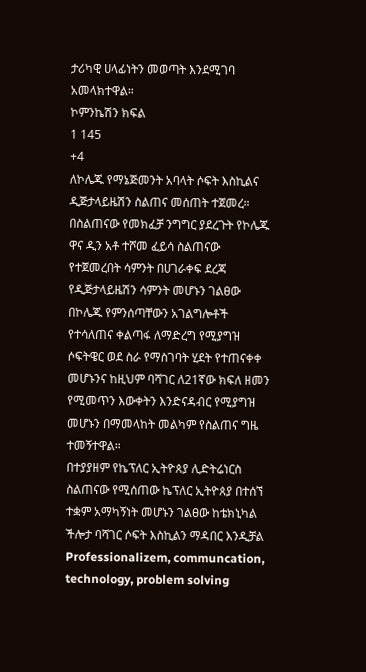ታሪካዊ ሀላፊነትን መወጣት እንደሚገባ አመላክተዋል።
ኮምንኬሽን ክፍል
1 145
+4
ለኮሌጁ የማኔጅመንት አባላት ሶፍት እስኪልና ዲጅታላይዜሽን ስልጠና መሰጠት ተጀመረ።
በስልጠናው የመክፈቻ ንግግር ያደረጉት የኮሌጁ ዋና ዲን አቶ ተሾመ ፈይሳ ስልጠናው የተጀመረበት ሳምንት በሀገራቀፍ ደረጃ የዲጅታላይዜሽን ሳምንት መሆኑን ገልፀው በኮሌጁ የምንሰጣቸውን አገልግሎቶች የተሳለጠና ቀልጣፋ ለማድረግ የሚያግዝ ሶፍትዌር ወደ ስራ የማስገባት ሂደት የተጠናቀቀ መሆኑንና ከዚህም ባሻገር ለ21ኛው ክፍለ ዘመን የሚመጥን እውቀትን እንድናዳብር የሚያግዝ መሆኑን በማመላከት መልካም የስልጠና ግዜ ተመኝተዋል።
በተያያዘም የኬፕለር ኢትዮጰያ ሊድትሬነርስ ስልጠናው የሚሰጠው ኬፕለር ኢትዮጰያ በተሰኘ ተቋም አማካኝነት መሆኑን ገልፀው ከቴክኒካል ችሎታ ባሻገር ሶፍት እስኪልን ማዳበር እንዲቻል Professionalizem, communcation, technology, problem solving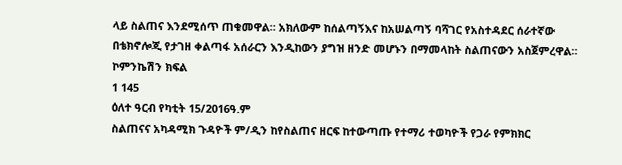ላይ ስልጠና እንደሚሰጥ ጠቁመዋል። አክለውም ከሰልጣኝእና ከአሠልጣኝ ባሻገር የአስተዳደር ሰራተኛው በቴክኖሎጂ የታገዘ ቀልጣፋ አሰራርን እንዲከውን ያግዝ ዘንድ መሆኑን በማመላከት ስልጠናውን አስጀምረዋል።
ኮምንኬሽን ክፍል
1 145
ዕለተ ዓርብ የካቲት 15/2016ዓ.ም
ስልጠናና አካዳሚክ ጉዳዮች ም/ዲን ከየስልጠና ዘርፍ ከተውጣጡ የተማሪ ተወካዮች የጋራ የምክክር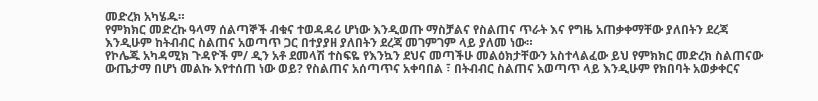መድረክ አካሄዱ።
የምክክር መድረኩ ዓላማ ሰልጣኞች ብቁና ተወዳዳሪ ሆነው እንዲወጡ ማስቻልና የስልጠና ጥራት እና የግዜ አጠቃቀማቸው ያለበትን ደረጃ እንዲሁም ከትብብር ስልጠና አወጣጥ ጋር በተያያዘ ያለበትን ደረጃ መገምገም ላይ ያለመ ነው።
የኮሌጁ አካዳሚክ ጉዳዮች ም/ ዲን አቶ ደመላሽ ተስፍዬ የእንኳን ደህና መጣችሁ መልዕክታቸውን አስተላልፈው ይህ የምክክር መድረክ ስልጠናው ውጤታማ በሆነ መልኩ እየተሰጠ ነው ወይ? የስልጠና አሰጣጥና አቀባበል ፣ በትብብር ስልጠና አወጣጥ ላይ እንዲሁም የክበባት አወቃቀርና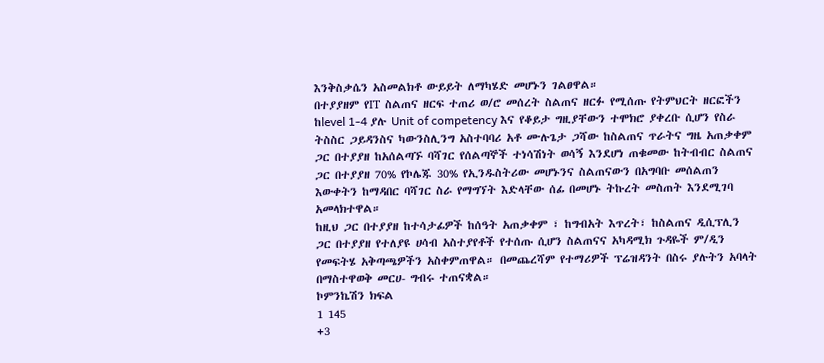እንቅስቃሴን አስመልክቶ ውይይት ለማካሄድ መሆኑን ገልፀዋል።
በተያያዘም የIT ስልጠና ዘርፍ ተጠሪ ወ/ሮ መሰረት ስልጠና ዘርፉ የሚሰጡ የትምህርት ዘርፎችን ከlevel 1-4 ያሉ Unit of competency እና የቆይታ ግዚያቸውን ተሞክሮ ያቀረቡ ሲሆን የስራ ትስስር ጋይዳንስና ካውንስሊንግ አስተባባሪ አቶ ሙሉጌታ ጋሻው ከስልጠና ጥራትና ግዜ አጠቃቀም ጋር በተያያዘ ከአሰልጣኙ ባሻገር የሰልጣኞች ተነሳሽነት ወሳኝ እንደሆነ ጠቁመው ከትብብር ስልጠና ጋር በተያያዘ 70% የኮሌጁ 30% የኢንዱስትሪው መሆኑንና ስልጠናውን በአግባቡ መሰልጠን እውቀትን ከማዳበር ባሻገር ስራ የማግኘት እድላቸው ሰፊ በመሆኑ ትኩረት መስጠት እንደሚገባ አመላክተዋል።
ከዚህ ጋር በተያያዘ ከተሳታፊዎች ከሰዓት አጠቃቀም ፣ ከግብአት እጥረት፣ ከስልጠና ዲሲፕሊን ጋር በተያያዘ የተለያዩ ሀሳብ አስተያየቶች የተሰጡ ሲሆን ስልጠናና አካዳሚክ ጉዳዬች ም/ዲን የመፍትሄ አቅጣጫዎችን አስቀምጠዋል። በመጨረሻም የተማሪዎች ፕሬዝዳንት በስሩ ያሉትን አባላት በማስተዋወቅ መርሀ- ግብሩ ተጠናቋል።
ኮምንኬሽን ክፍል
1 145
+3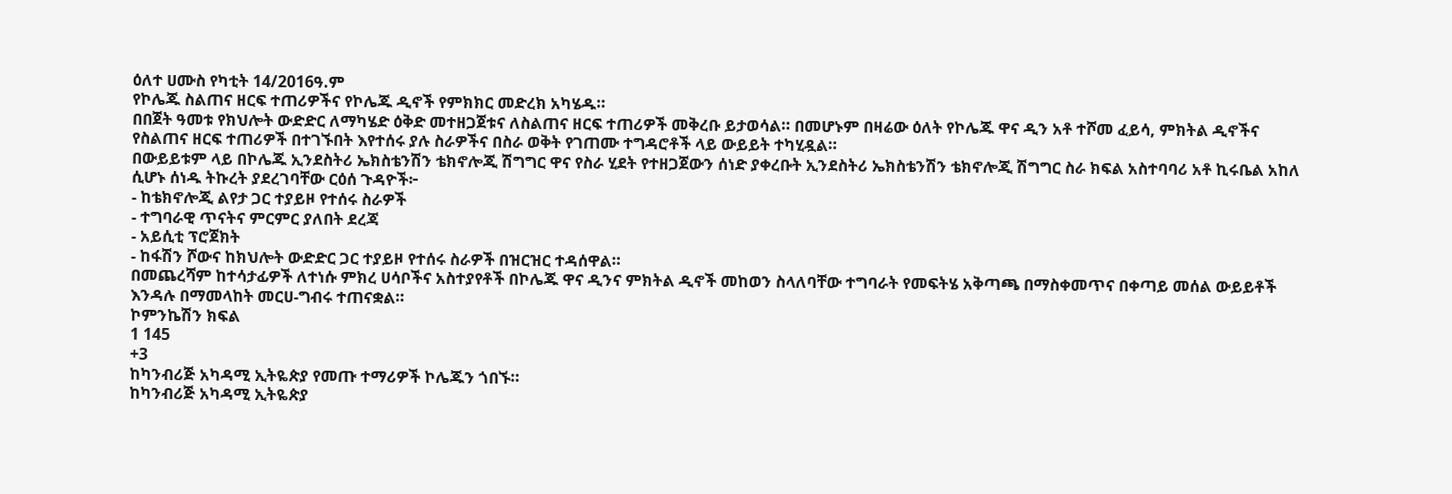ዕለተ ሀሙስ የካቲት 14/2016ዓ.ም
የኮሌጁ ስልጠና ዘርፍ ተጠሪዎችና የኮሌጁ ዲኖች የምክክር መድረክ አካሄዱ።
በበጀት ዓመቱ የክህሎት ውድድር ለማካሄድ ዕቅድ መተዘጋጀቱና ለስልጠና ዘርፍ ተጠሪዎች መቅረቡ ይታወሳል። በመሆኑም በዛሬው ዕለት የኮሌጁ ዋና ዲን አቶ ተሾመ ፈይሳ, ምክትል ዲኖችና የስልጠና ዘርፍ ተጠሪዎች በተገኙበት እየተሰሩ ያሉ ስራዎችና በስራ ወቅት የገጠሙ ተግዳሮቶች ላይ ውይይት ተካሂዷል።
በውይይቱም ላይ በኮሌጁ ኢንደስትሪ ኤክስቴንሽን ቴክኖሎጂ ሽግግር ዋና የስራ ሂደት የተዘጋጀውን ሰነድ ያቀረቡት ኢንደስትሪ ኤክስቴንሽን ቴክኖሎጂ ሽግግር ስራ ክፍል አስተባባሪ አቶ ኪሩቤል አከለ ሲሆኑ ሰነዱ ትኩረት ያደረገባቸው ርዕሰ ጉዳዮች፦
- ከቴክኖሎጂ ልየታ ጋር ተያይዞ የተሰሩ ስራዎች
- ተግባራዊ ጥናትና ምርምር ያለበት ደረጃ
- አይሲቲ ፕሮጀክት
- ከፋሽን ሾውና ከክህሎት ውድድር ጋር ተያይዞ የተሰሩ ስራዎች በዝርዝር ተዳሰዋል።
በመጨረሻም ከተሳታፊዎች ለተነሱ ምክረ ሀሳቦችና አስተያየቶች በኮሌጁ ዋና ዲንና ምክትል ዲኖች መከወን ስላለባቸው ተግባራት የመፍትሄ አቅጣጫ በማስቀመጥና በቀጣይ መሰል ውይይቶች እንዳሉ በማመላከት መርሀ-ግብሩ ተጠናቋል።
ኮምንኬሽን ክፍል
1 145
+3
ከካንብሪጅ አካዳሚ ኢትዬጵያ የመጡ ተማሪዎች ኮሌጁን ጎበኙ።
ከካንብሪጅ አካዳሚ ኢትዬጵያ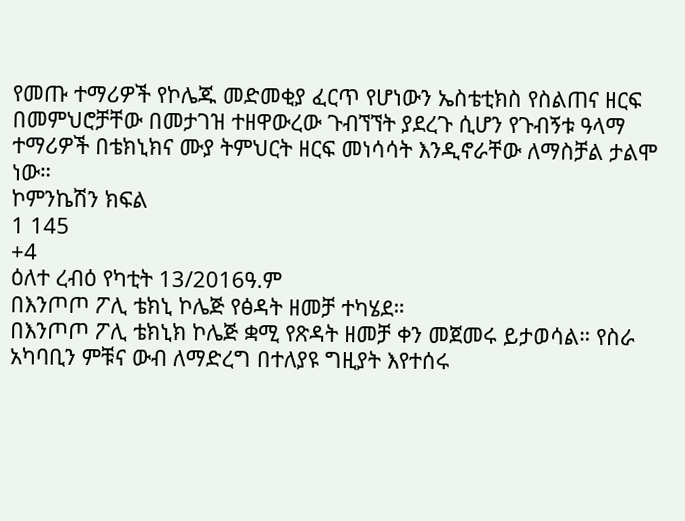የመጡ ተማሪዎች የኮሌጁ መድመቂያ ፈርጥ የሆነውን ኤስቴቲክስ የስልጠና ዘርፍ በመምህሮቻቸው በመታገዝ ተዘዋውረው ጉብኘኘት ያደረጉ ሲሆን የጉብኝቱ ዓላማ ተማሪዎች በቴክኒክና ሙያ ትምህርት ዘርፍ መነሳሳት እንዲኖራቸው ለማስቻል ታልሞ ነው።
ኮምንኬሽን ክፍል
1 145
+4
ዕለተ ረብዕ የካቲት 13/2016ዓ.ም
በእንጦጦ ፖሊ ቴክኒ ኮሌጅ የፅዳት ዘመቻ ተካሄደ።
በእንጦጦ ፖሊ ቴክኒክ ኮሌጅ ቋሚ የጽዳት ዘመቻ ቀን መጀመሩ ይታወሳል። የስራ አካባቢን ምቹና ውብ ለማድረግ በተለያዩ ግዚያት እየተሰሩ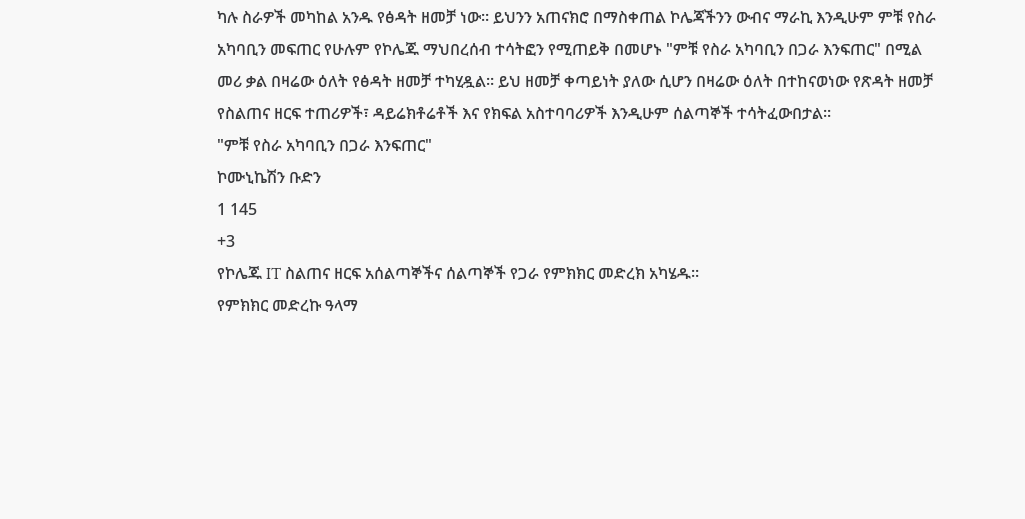ካሉ ስራዎች መካከል አንዱ የፅዳት ዘመቻ ነው። ይህንን አጠናክሮ በማስቀጠል ኮሌጃችንን ውብና ማራኪ እንዲሁም ምቹ የስራ አካባቢን መፍጠር የሁሉም የኮሌጁ ማህበረሰብ ተሳትፎን የሚጠይቅ በመሆኑ "ምቹ የስራ አካባቢን በጋራ እንፍጠር" በሚል መሪ ቃል በዛሬው ዕለት የፅዳት ዘመቻ ተካሂዷል። ይህ ዘመቻ ቀጣይነት ያለው ሲሆን በዛሬው ዕለት በተከናወነው የጽዳት ዘመቻ የስልጠና ዘርፍ ተጠሪዎች፣ ዳይሬክቶሬቶች እና የክፍል አስተባባሪዎች እንዲሁም ሰልጣኞች ተሳትፈውበታል።
"ምቹ የስራ አካባቢን በጋራ እንፍጠር"
ኮሙኒኬሽን ቡድን
1 145
+3
የኮሌጁ IT ስልጠና ዘርፍ አሰልጣኞችና ሰልጣኞች የጋራ የምክክር መድረክ አካሄዱ።
የምክክር መድረኩ ዓላማ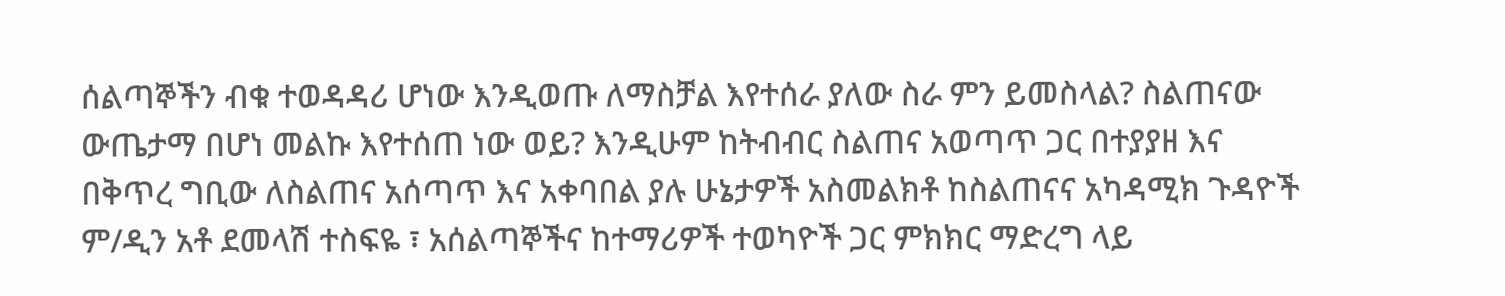ሰልጣኞችን ብቁ ተወዳዳሪ ሆነው እንዲወጡ ለማስቻል እየተሰራ ያለው ስራ ምን ይመስላል? ስልጠናው ውጤታማ በሆነ መልኩ እየተሰጠ ነው ወይ? እንዲሁም ከትብብር ስልጠና አወጣጥ ጋር በተያያዘ እና በቅጥረ ግቢው ለስልጠና አሰጣጥ እና አቀባበል ያሉ ሁኔታዎች አስመልክቶ ከስልጠናና አካዳሚክ ጉዳዮች ም/ዲን አቶ ደመላሽ ተስፍዬ ፣ አሰልጣኞችና ከተማሪዎች ተወካዮች ጋር ምክክር ማድረግ ላይ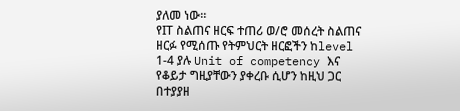ያለመ ነው።
የIT ስልጠና ዘርፍ ተጠሪ ወ/ሮ መሰረት ስልጠና ዘርፉ የሚሰጡ የትምህርት ዘርፎችን ከlevel 1-4 ያሉ Unit of competency እና የቆይታ ግዚያቸውን ያቀረቡ ሲሆን ከዚህ ጋር በተያያዘ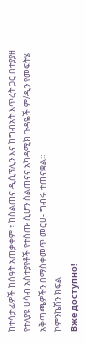ከተሳታፊዎች ከሰዓት አጠቃቀም ፣ ከስልጠና ዲሲፕሊን እና ከግብአት እጥረት ጋር በተያያዘ የተለያዩ ሀሳብ አስተያየቶች የተሰጡ ሲሆን ስልጠናና አካዳሚክ ጉዳዬች ም/ዲን የመፍትሄ አቅጣጫዎችን በማስቀመጥ መርሀ- ግብሩ ተጠናቋል።
ኮምንኬሽን ክፍል
Вже доступно!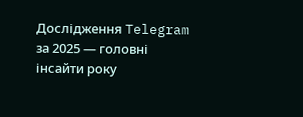Дослідження Telegram за 2025 — головні інсайти року